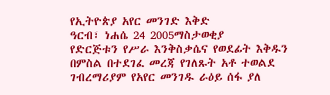የኢትዮጵያ አየር መንገድ እቅድ
ዓርብ፣ ነሐሴ 24 2005ማስታወቂያ
የድርጅቱን የሥራ እንቅስቃሴና የወደፊት እቅዱን በምስል በተደገፈ መረጃ የገለጹት አቶ ተወልደ ገብረማሪያም የአየር መንገዱ ራዕይ ሰፋ ያለ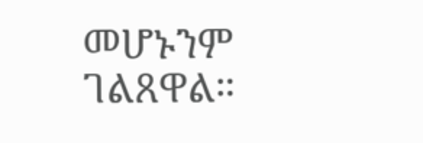መሆኑንም ገልጸዋል።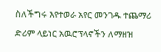ስለችግሩ እየተወራ አየር መንገዱ ተጨማሪ ድሪም ላይነር አዉሮፕላኖችን ለማዘዝ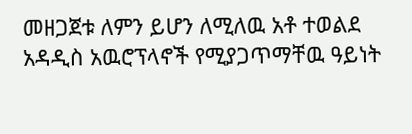መዘጋጀቱ ለምን ይሆን ለሚለዉ አቶ ተወልደ አዳዲስ አዉሮፕላኖች የሚያጋጥማቸዉ ዓይነት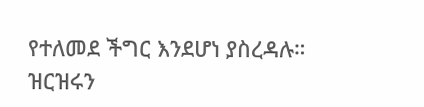የተለመደ ችግር እንደሆነ ያስረዳሉ።
ዝርዝሩን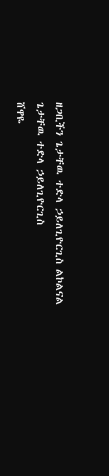ዘጋቢችን ጌታቸዉ ተድላ ኃይለጊዮርጊስ ልኮልናል
ጌታቸዉ ተድላ ኃይለጊዮርጊስ
ሸዋዬ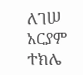ለገሠ
አርያም ተክሌ